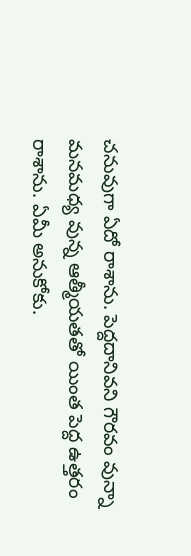చనువుగా ఏదో రాశాను. పెద్దదానివని గౌరవం వున్నా మనమధ్య వున్న ఆత్మీయతతో యింత పెద్ద ఉత్తరం రాశాను. ఏమీ అనుకోకు.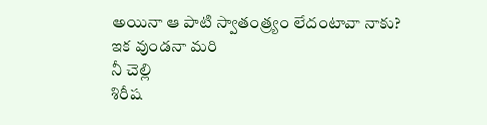అయినా ఆ పాటి స్వాతంత్ర్యం లేదంటావా నాకు?
ఇక వుండనా మరి
నీ చెల్లి
శిరీష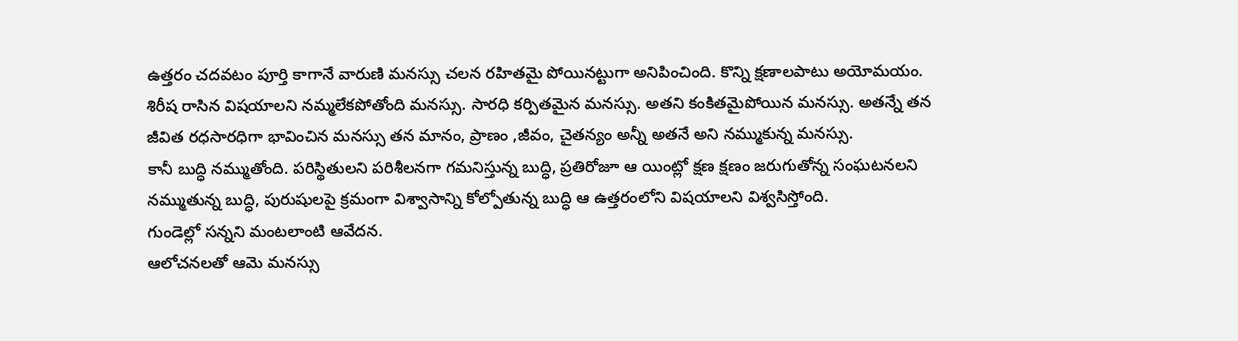ఉత్తరం చదవటం పూర్తి కాగానే వారుణి మనస్సు చలన రహితమై పోయినట్టుగా అనిపించింది. కొన్ని క్షణాలపాటు అయోమయం. శిరీష రాసిన విషయాలని నమ్మలేకపోతోంది మనస్సు. సారధి కర్పితమైన మనస్సు. అతని కంకితమైపోయిన మనస్సు. అతన్నే తన జీవిత రధసారధిగా భావించిన మనస్సు తన మానం, ప్రాణం ,జీవం, చైతన్యం అన్నీ అతనే అని నమ్ముకున్న మనస్సు.
కానీ బుద్ధి నమ్ముతోంది. పరిస్థితులని పరిశీలనగా గమనిస్తున్న బుద్ధి, ప్రతిరోజూ ఆ యింట్లో క్షణ క్షణం జరుగుతోన్న సంఘటనలని నమ్ముతున్న బుద్ధి, పురుషులపై క్రమంగా విశ్వాసాన్ని కోల్పోతున్న బుద్ధి ఆ ఉత్తరంలోని విషయాలని విశ్వసిస్తోంది.
గుండెల్లో సన్నని మంటలాంటి ఆవేదన.
ఆలోచనలతో ఆమె మనస్సు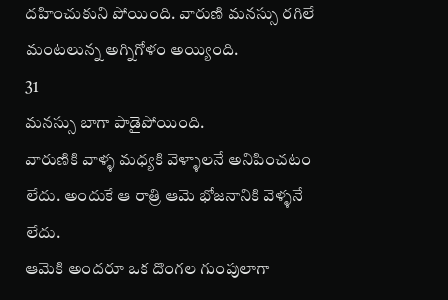దహించుకుని పోయింది. వారుణి మనస్సు రగిలే మంటలున్న అగ్నిగోళం అయ్యింది.
31
మనస్సు బాగా పాడైపోయింది.
వారుణికి వాళ్ళ మధ్యకి వెళ్ళాలనే అనిపించటం లేదు. అందుకే ఆ రాత్రి ఆమె భోజనానికి వెళ్ళనే లేదు.
ఆమెకి అందరూ ఒక దొంగల గుంపులాగా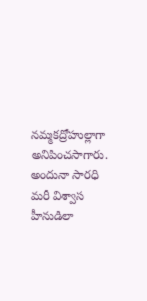నమ్మకద్రోహుల్లాగా అనిపించసాగారు. అందునా సారధి మరీ విశ్వాస హీనుడిలా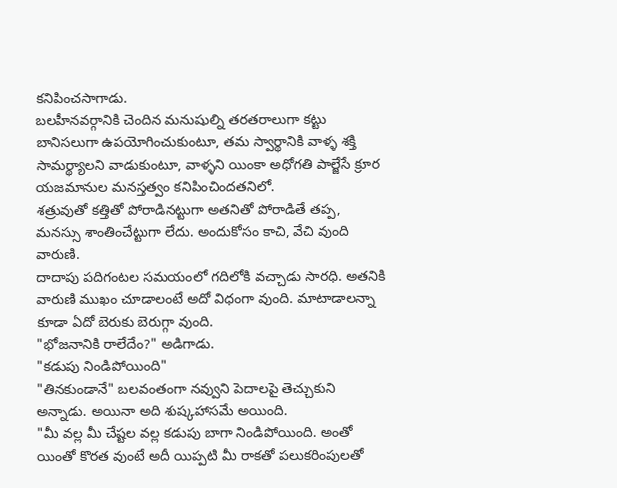కనిపించసాగాడు.
బలహీనవర్గానికి చెందిన మనుషుల్ని తరతరాలుగా కట్టు బానిసలుగా ఉపయోగించుకుంటూ, తమ స్వార్థానికి వాళ్ళ శక్తి సామర్థ్యాలని వాడుకుంటూ, వాళ్ళని యింకా అధోగతి పాల్జేసే క్రూర యజమానుల మనస్తత్వం కనిపించిందతనిలో.
శత్రువుతో కత్తితో పోరాడినట్టుగా అతనితో పోరాడితే తప్ప, మనస్సు శాంతించేట్టుగా లేదు. అందుకోసం కాచి, వేచి వుంది వారుణి.
దాదాపు పదిగంటల సమయంలో గదిలోకి వచ్చాడు సారధి. అతనికి వారుణి ముఖం చూడాలంటే అదో విధంగా వుంది. మాటాడాలన్నా కూడా ఏదో బెరుకు బెరుగ్గా వుంది.
"భోజనానికి రాలేదేం?" అడిగాడు.
"కడుపు నిండిపోయింది"
"తినకుండానే" బలవంతంగా నవ్వుని పెదాలపై తెచ్చుకుని అన్నాడు. అయినా అది శుష్కహాసమే అయింది.
"మీ వల్ల మీ చేష్టల వల్ల కడుపు బాగా నిండిపోయింది. అంతో యింతో కొరత వుంటే అదీ యిప్పటి మీ రాకతో పలుకరింపులతో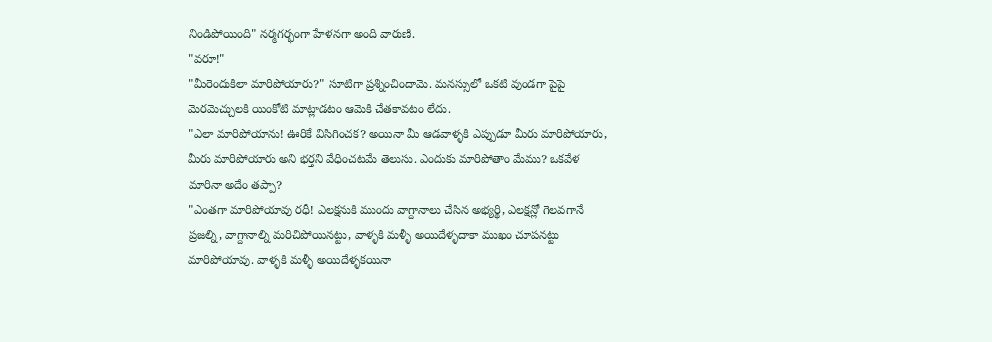నిండిపోయింది" నర్మగర్భంగా హేళనగా అంది వారుణి.
"వరూ!"
"మీరెందుకిలా మారిపోయారు?" సూటిగా ప్రశ్నించిందామె. మనస్సులో ఒకటి వుండగా పైపై మెరమెచ్చులకి యింకోటి మాట్లాడటం ఆమెకి చేతకావటం లేదు.
"ఎలా మారిపోయాను! ఊరికే విసిగించక? అయినా మీ ఆడవాళ్ళకి ఎప్పుడూ మీరు మారిపోయారు, మీరు మారిపోయారు అని భర్తని వేధించటమే తెలుసు. ఎందుకు మారిపోతాం మేము? ఒకవేళ మారినా అదేం తప్పా?
"ఎంతగా మారిపోయావు రధీ! ఎలక్షనుకి ముందు వాగ్దానాలు చేసిన అభ్యర్థి, ఎలక్షన్లో గెలవగానే ప్రజల్ని, వాగ్దానాల్ని మరిచిపోయినట్టు, వాళ్ళకి మళ్ళీ అయిదేళ్ళదాకా ముఖం చూపనట్టు మారిపోయావు. వాళ్ళకి మళ్ళీ అయిదేళ్ళకయినా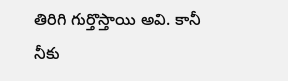తిరిగి గుర్తొస్తాయి అవి. కానీ నీకు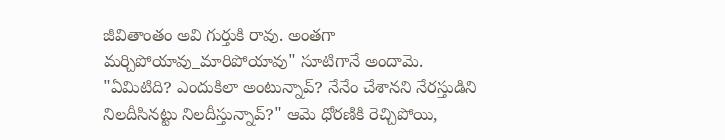జీవితాంతం అవి గుర్తుకి రావు. అంతగా మర్చిపోయావు_మారిపోయావు" సూటిగానే అందామె.
"ఏమిటిది? ఎందుకిలా అంటున్నావ్? నేనేం చేశానని నేరస్తుడిని నిలదీసినట్టు నిలదీస్తున్నావ్?" ఆమె ధోరణికి రెచ్చిపోయి,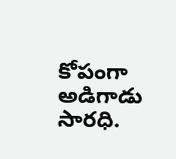కోపంగా అడిగాడు సారధి.